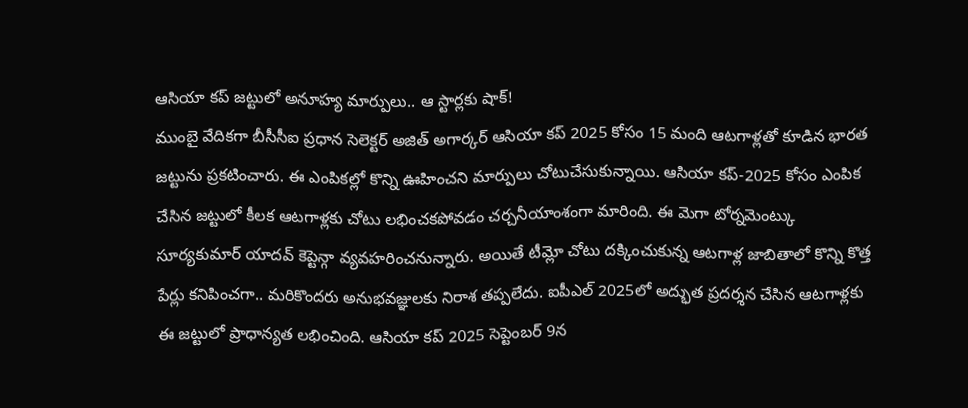ఆసియా కప్ జట్టులో అనూహ్య మార్పులు.. ఆ స్టార్లకు షాక్!
ముంబై వేదికగా బీసీసీఐ ప్రధాన సెలెక్టర్ అజిత్ అగార్కర్ ఆసియా కప్ 2025 కోసం 15 మంది ఆటగాళ్లతో కూడిన భారత జట్టును ప్రకటించారు. ఈ ఎంపికల్లో కొన్ని ఊహించని మార్పులు చోటుచేసుకున్నాయి. ఆసియా కప్-2025 కోసం ఎంపిక చేసిన జట్టులో కీలక ఆటగాళ్లకు చోటు లభించకపోవడం చర్చనీయాంశంగా మారింది. ఈ మెగా టోర్నమెంట్కు సూర్యకుమార్ యాదవ్ కెప్టెన్గా వ్యవహరించనున్నారు. అయితే టీమ్లో చోటు దక్కించుకున్న ఆటగాళ్ల జాబితాలో కొన్ని కొత్త పేర్లు కనిపించగా.. మరికొందరు అనుభవజ్ఞులకు నిరాశ తప్పలేదు. ఐపీఎల్ 2025లో అద్భుత ప్రదర్శన చేసిన ఆటగాళ్లకు ఈ జట్టులో ప్రాధాన్యత లభించింది. ఆసియా కప్ 2025 సెప్టెంబర్ 9న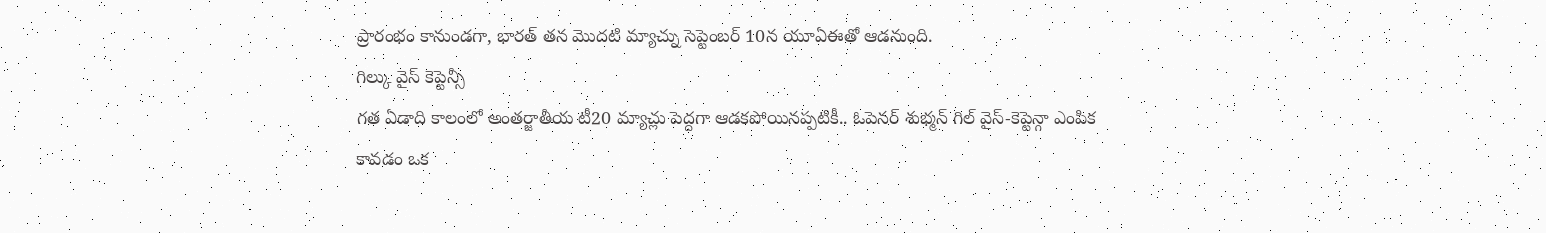ప్రారంభం కానుండగా, భారత్ తన మొదటి మ్యాచ్ను సెప్టెంబర్ 10న యూఏఈతో ఆడనుంది.
గిల్కు వైస్ కెప్టెన్సీ
గత ఏడాది కాలంలో అంతర్జాతీయ టీ20 మ్యాచ్లు పెద్దగా ఆడకపోయినప్పటికీ.. ఓపెనర్ శుభ్మన్ గిల్ వైస్-కెప్టెన్గా ఎంపిక కావడం ఒక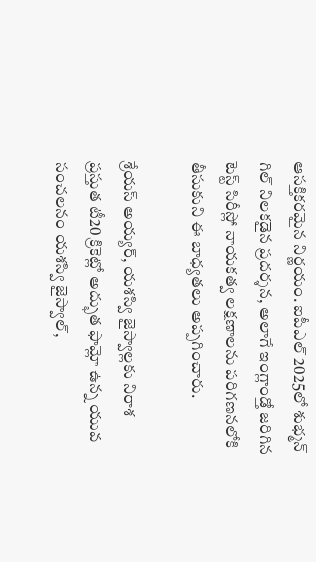ఆసక్తికరమైన నిర్ణయం. ఐపీఎల్ 2025లో శుభ్మన్ గిల్ నిలకడైన ప్రదర్శన, అలాగే ఇంగ్లాండ్తో జరిగిన టెస్ట్ సిరీస్లో నాయకత్వ లక్షణాలను పరిగణనలోకి తీసుకుని ఈ బాధ్యతలు అప్పగించారు.

శ్రేయస్ అయ్యర్, యశస్వి జైస్వాల్లకు నిరాశ
ప్రస్తుత టీ20 క్రికెట్లో అద్భుత ఫామ్లో ఉన్న యువ సంచలనం యశస్వి జైస్వాల్,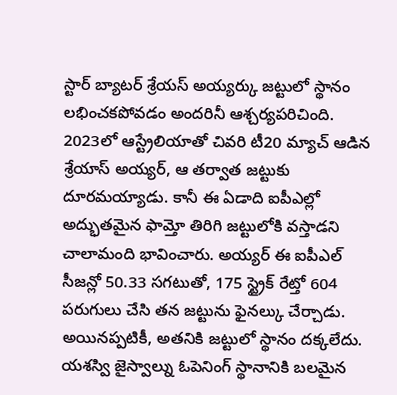స్టార్ బ్యాటర్ శ్రేయస్ అయ్యర్కు జట్టులో స్థానం లభించకపోవడం అందరినీ ఆశ్చర్యపరిచింది. 2023లో ఆస్ట్రేలియాతో చివరి టీ20 మ్యాచ్ ఆడిన శ్రేయాస్ అయ్యర్, ఆ తర్వాత జట్టుకు దూరమయ్యాడు. కానీ ఈ ఏడాది ఐపీఎల్లో అద్భుతమైన ఫామ్తో తిరిగి జట్టులోకి వస్తాడని చాలామంది భావించారు. అయ్యర్ ఈ ఐపీఎల్ సీజన్లో 50.33 సగటుతో, 175 స్ట్రైక్ రేట్తో 604 పరుగులు చేసి తన జట్టును ఫైనల్కు చేర్చాడు. అయినప్పటికీ, అతనికి జట్టులో స్థానం దక్కలేదు.
యశస్వి జైస్వాల్ను ఓపెనింగ్ స్థానానికి బలమైన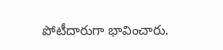పోటీదారుగా భావించారు.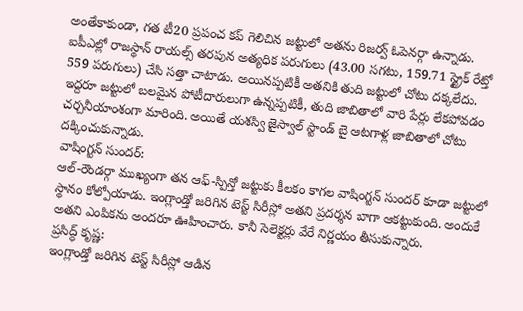అంతేకాకుండా, గత టీ20 ప్రపంచ కప్ గెలిచిన జట్టులో అతను రిజర్వ్ ఓపెనర్గా ఉన్నాడు. ఐపీఎల్లో రాజస్థాన్ రాయల్స్ తరపున అత్యధిక పరుగులు (43.00 సగటు, 159.71 స్ట్రైక్ రేట్తో 559 పరుగులు) చేసి సత్తా చాటాడు. అయినప్పటికీ అతనికి తుది జట్టులో చోటు దక్కలేదు. ఇద్దరూ జట్టులో బలమైన పోటీదారులుగా ఉన్నప్పటికీ, తుది జాబితాలో వారి పేర్లు లేకపోవడం చర్చనీయాంశంగా మారింది. అయితే యశస్వి జైస్వాల్ స్టాండ్ బై ఆటగాళ్ల జాబితాలో చోటు దక్కించుకున్నాడు.
వాషింగ్టన్ సుందర్:
ఆల్-రౌండర్గా ముఖ్యంగా తన ఆఫ్-స్పిన్తో జట్టుకు కీలకం కాగల వాషింగ్టన్ సుందర్ కూడా జట్టులో స్థానం కోల్పోయాడు. ఇంగ్లాండ్తో జరిగిన టెస్ట్ సిరీస్లో అతని ప్రదర్శన బాగా ఆకట్టుకుంది. అందుకే అతని ఎంపికను అందరూ ఊహించారు. కానీ సెలెక్టర్లు వేరే నిర్ణయం తీసుకున్నారు.
ప్రసిద్ధ్ కృష్ణ:
ఇంగ్లాండ్తో జరిగిన టెస్ట్ సిరీస్లో ఆడిన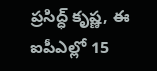ప్రసిద్ధ్ కృష్ణ, ఈ ఐపీఎల్లో 15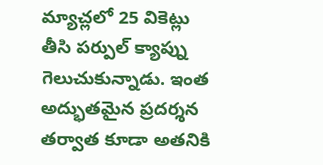మ్యాచ్లలో 25 వికెట్లు తీసి పర్పుల్ క్యాప్ను గెలుచుకున్నాడు. ఇంత అద్భుతమైన ప్రదర్శన తర్వాత కూడా అతనికి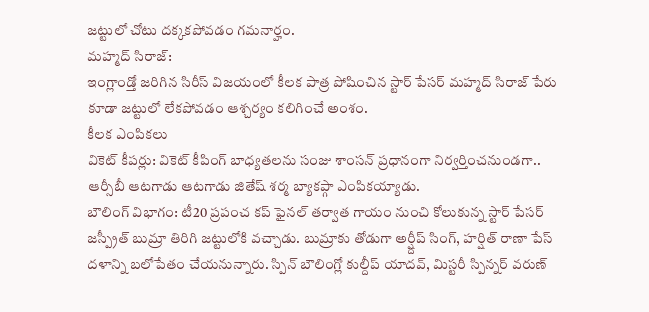జట్టులో చోటు దక్కకపోవడం గమనార్హం.
మహ్మద్ సిరాజ్:
ఇంగ్లాండ్తో జరిగిన సిరీస్ విజయంలో కీలక పాత్ర పోషించిన స్టార్ పేసర్ మహ్మద్ సిరాజ్ పేరు కూడా జట్టులో లేకపోవడం ఆశ్చర్యం కలిగించే అంశం.
కీలక ఎంపికలు
వికెట్ కీపర్లు: వికెట్ కీపింగ్ బాధ్యతలను సంజు శాంసన్ ప్రధానంగా నిర్వర్తించనుండగా.. ఆర్సీబీ ఆటగాడు ఆటగాడు జితేష్ శర్మ బ్యాకప్గా ఎంపికయ్యాడు.
బౌలింగ్ విభాగం: టీ20 ప్రపంచ కప్ ఫైనల్ తర్వాత గాయం నుంచి కోలుకున్న స్టార్ పేసర్ జస్ప్రీత్ బుమ్రా తిరిగి జట్టులోకి వచ్చాడు. బుమ్రాకు తోడుగా అర్ష్దీప్ సింగ్, హర్షిత్ రాణా పేస్ దళాన్ని బలోపేతం చేయనున్నారు. స్పిన్ బౌలింగ్లో కుల్దీప్ యాదవ్, మిస్టరీ స్పిన్నర్ వరుణ్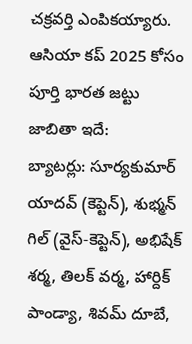చక్రవర్తి ఎంపికయ్యారు.
ఆసియా కప్ 2025 కోసం పూర్తి భారత జట్టు జాబితా ఇదే:
బ్యాటర్లు: సూర్యకుమార్ యాదవ్ (కెప్టెన్), శుభ్మన్ గిల్ (వైస్-కెప్టెన్), అభిషేక్ శర్మ, తిలక్ వర్మ, హార్దిక్ పాండ్యా, శివమ్ దూబే,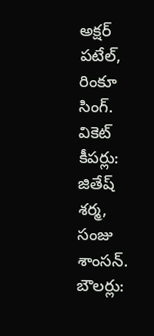అక్షర్ పటేల్, రింకూ సింగ్.
వికెట్ కీపర్లు: జితేష్ శర్మ, సంజు శాంసన్.
బౌలర్లు: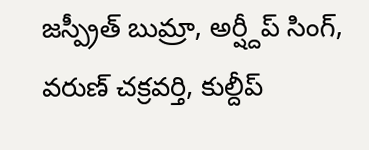జస్ప్రీత్ బుమ్రా, అర్ష్దీప్ సింగ్, వరుణ్ చక్రవర్తి, కుల్దీప్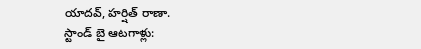యాదవ్, హర్షిత్ రాణా.
స్టాండ్ బై ఆటగాళ్లు: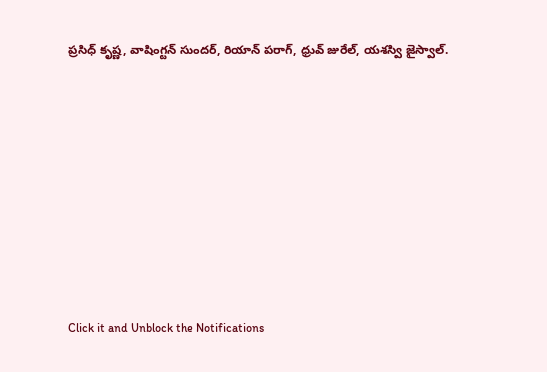ప్రసిధ్ కృష్ణ, వాషింగ్టన్ సుందర్, రియాన్ పరాగ్, ధ్రువ్ జురేల్, యశస్వి జైస్వాల్.












Click it and Unblock the Notifications